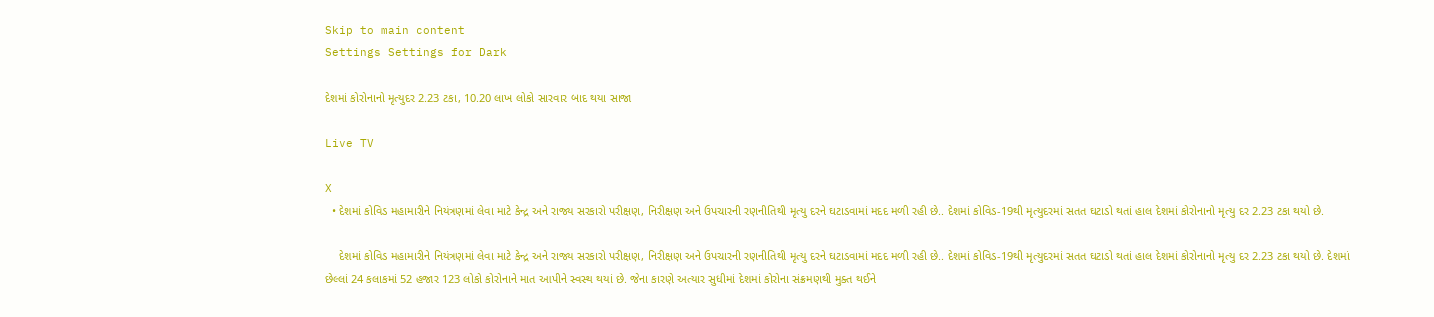Skip to main content
Settings Settings for Dark

દેશમાં કોરોનાનો મૃત્યુદર 2.23 ટકા, 10.20 લાખ લોકો સારવાર બાદ થયા સાજા

Live TV

X
  • દેશમાં કોવિડ મહામારીને નિયંત્રણમાં લેવા માટે કેન્દ્ર અને રાજ્ય સરકારો પરીક્ષણ, નિરીક્ષણ અને ઉપચારની રણનીતિથી મૃત્યુ દરને ઘટાડવામાં મદદ મળી રહી છે.. દેશમાં કોવિડ-19થી મૃત્યુદરમાં સતત ઘટાડો થતાં હાલ દેશમાં કોરોનાનો મૃત્યુ દર 2.23 ટકા થયો છે.

    દેશમાં કોવિડ મહામારીને નિયંત્રણમાં લેવા માટે કેન્દ્ર અને રાજ્ય સરકારો પરીક્ષણ, નિરીક્ષણ અને ઉપચારની રણનીતિથી મૃત્યુ દરને ઘટાડવામાં મદદ મળી રહી છે.. દેશમાં કોવિડ-19થી મૃત્યુદરમાં સતત ઘટાડો થતાં હાલ દેશમાં કોરોનાનો મૃત્યુ દર 2.23 ટકા થયો છે. દેશમાં છેલ્લાં 24 કલાકમાં 52 હજાર 123 લોકો કોરોનાને માત આપીને સ્વસ્થ થયાં છે. જેના કારણે અત્યાર સુધીમાં દેશમાં કોરોના સંક્રમણથી મુક્ત થઈને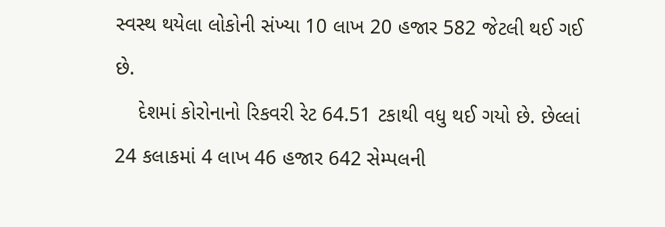સ્વસ્થ થયેલા લોકોની સંખ્યા 10 લાખ 20 હજાર 582 જેટલી થઈ ગઈ છે.
    દેશમાં કોરોનાનો રિકવરી રેટ 64.51 ટકાથી વધુ થઈ ગયો છે. છેલ્લાં 24 કલાકમાં 4 લાખ 46 હજાર 642 સેમ્પલની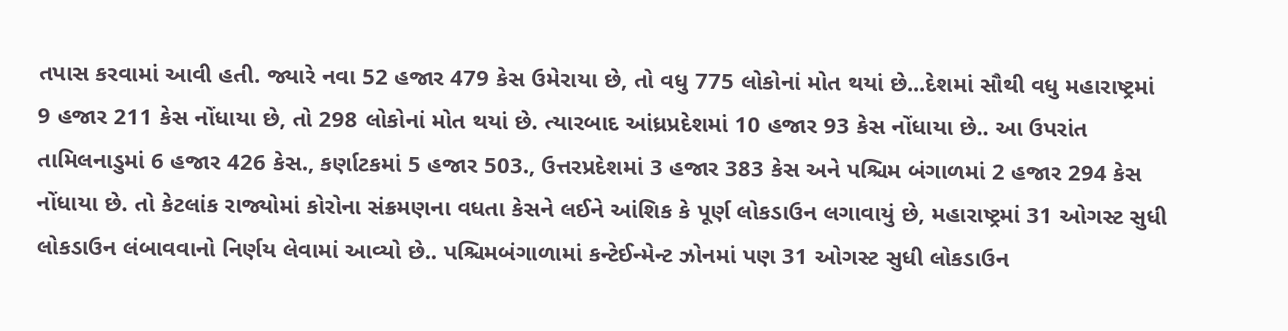તપાસ કરવામાં આવી હતી. જ્યારે નવા 52 હજાર 479 કેસ ઉમેરાયા છે, તો વધુ 775 લોકોનાં મોત થયાં છે...દેશમાં સૌથી વધુ મહારાષ્ટ્રમાં 9 હજાર 211 કેસ નોંધાયા છે, તો 298 લોકોનાં મોત થયાં છે. ત્યારબાદ આંધ્રપ્રદેશમાં 10 હજાર 93 કેસ નોંધાયા છે.. આ ઉપરાંત તામિલનાડુમાં 6 હજાર 426 કેસ., કર્ણાટકમાં 5 હજાર 503., ઉત્તરપ્રદેશમાં 3 હજાર 383 કેસ અને પશ્ચિમ બંગાળમાં 2 હજાર 294 કેસ નોંધાયા છે. તો કેટલાંક રાજ્યોમાં કોરોના સંક્રમણના વધતા કેસને લઈને આંશિક કે પૂર્ણ લોકડાઉન લગાવાયું છે, મહારાષ્ટ્રમાં 31 ઓગસ્ટ સુધી લોકડાઉન લંબાવવાનો નિર્ણય લેવામાં આવ્યો છે.. પશ્ચિમબંગાળામાં કન્ટેઈન્મેન્ટ ઝોનમાં પણ 31 ઓગસ્ટ સુધી લોકડાઉન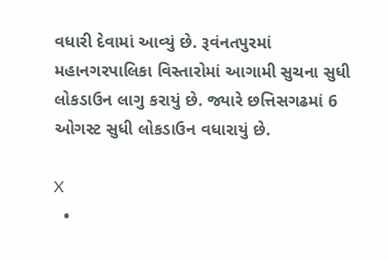વધારી દેવામાં આવ્યું છે. રૂવંનતપુરમાં મહાનગરપાલિકા વિસ્તારોમાં આગામી સુચના સુધી લોકડાઉન લાગુ કરાયું છે. જ્યારે છત્તિસગઢમાં 6 ઓગસ્ટ સુધી લોકડાઉન વધારાયું છે.

X
  •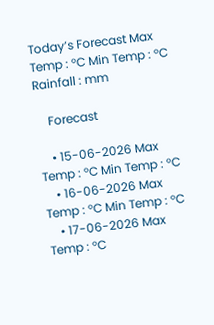Today’s Forecast Max Temp : °C Min Temp : °C Rainfall : mm

    Forecast

    • 15-06-2026 Max Temp : °C Min Temp : °C
    • 16-06-2026 Max Temp : °C Min Temp : °C
    • 17-06-2026 Max Temp : °C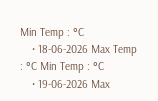Min Temp : °C
    • 18-06-2026 Max Temp : °C Min Temp : °C
    • 19-06-2026 Max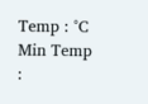Temp : °C Min Temp :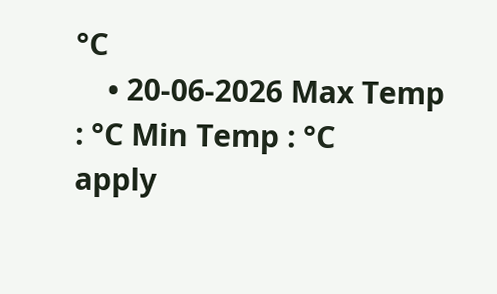°C
    • 20-06-2026 Max Temp : °C Min Temp : °C
apply